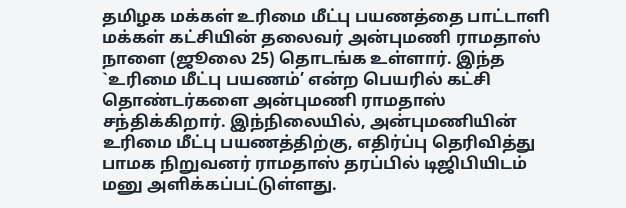தமிழக மக்கள் உரிமை மீட்பு பயணத்தை பாட்டாளி மக்கள் கட்சியின் தலைவர் அன்புமணி ராமதாஸ் நாளை (ஜூலை 25) தொடங்க உள்ளார். இந்த `உரிமை மீட்பு பயணம்’ என்ற பெயரில் கட்சி தொண்டர்களை அன்புமணி ராமதாஸ் சந்திக்கிறார். இந்நிலையில், அன்புமணியின் உரிமை மீட்பு பயணத்திற்கு, எதிர்ப்பு தெரிவித்து பாமக நிறுவனர் ராமதாஸ் தரப்பில் டிஜிபியிடம் மனு அளிக்கப்பட்டுள்ளது.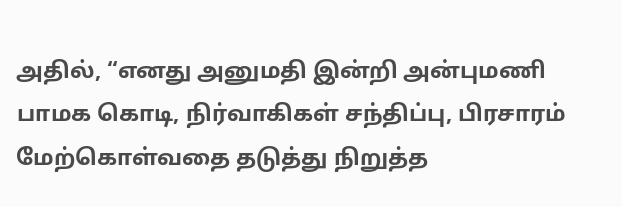அதில், “எனது அனுமதி இன்றி அன்புமணி பாமக கொடி, நிர்வாகிகள் சந்திப்பு, பிரசாரம் மேற்கொள்வதை தடுத்து நிறுத்த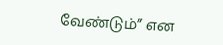வேண்டும்” என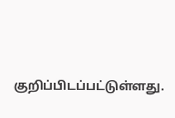குறிப்பிடப்பட்டுள்ளது.